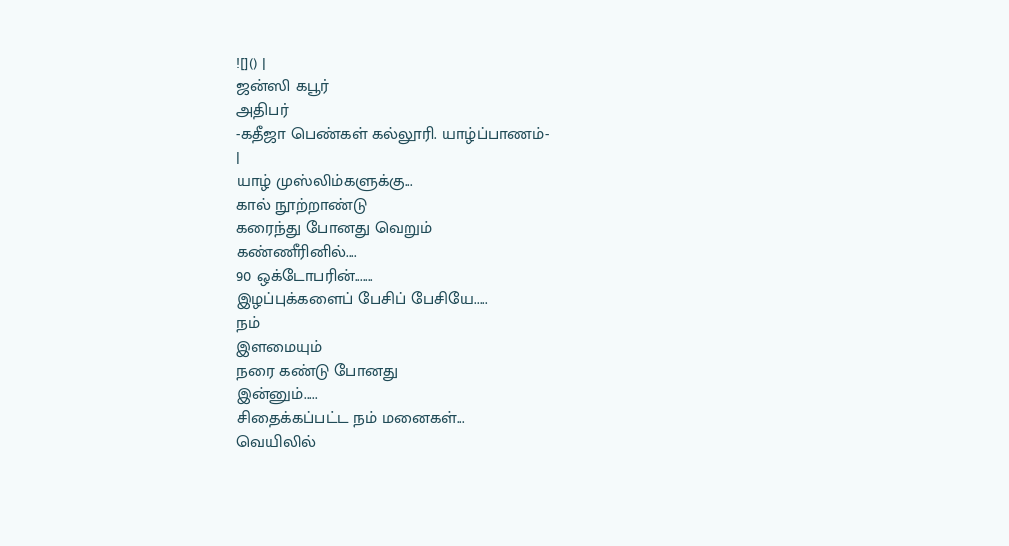![]() |
ஜன்ஸி கபூர்
அதிபர்
-கதீஜா பெண்கள் கல்லூரி. யாழ்ப்பாணம்-
|
யாழ் முஸ்லிம்களுக்கு...
கால் நூற்றாண்டு
கரைந்து போனது வெறும்
கண்ணீரினில்....
90 ஒக்டோபரின்.......
இழப்புக்களைப் பேசிப் பேசியே.....
நம்
இளமையும்
நரை கண்டு போனது
இன்னும்.....
சிதைக்கப்பட்ட நம் மனைகள்...
வெயிலில்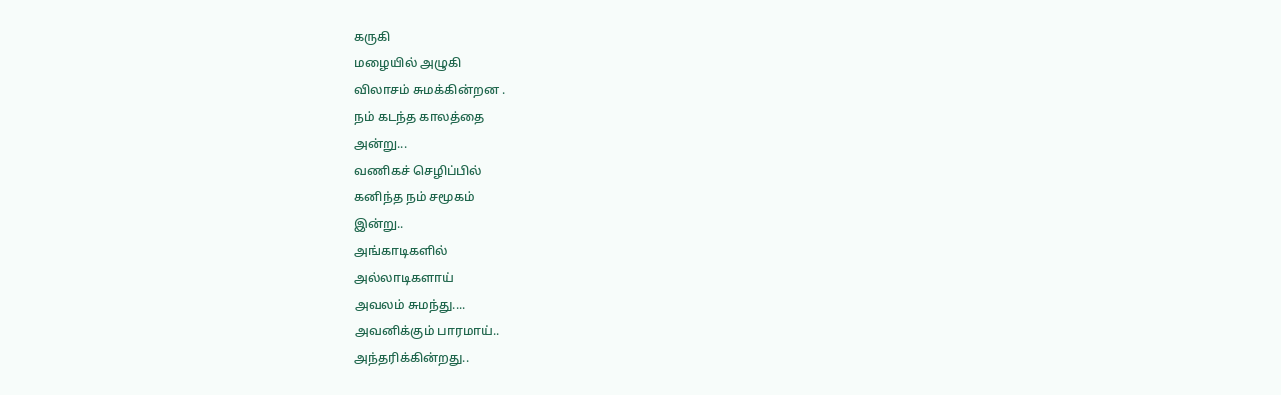கருகி
மழையில் அழுகி
விலாசம் சுமக்கின்றன .
நம் கடந்த காலத்தை
அன்று...
வணிகச் செழிப்பில்
கனிந்த நம் சமூகம்
இன்று..
அங்காடிகளில்
அல்லாடிகளாய்
அவலம் சுமந்து....
அவனிக்கும் பாரமாய்..
அந்தரிக்கின்றது..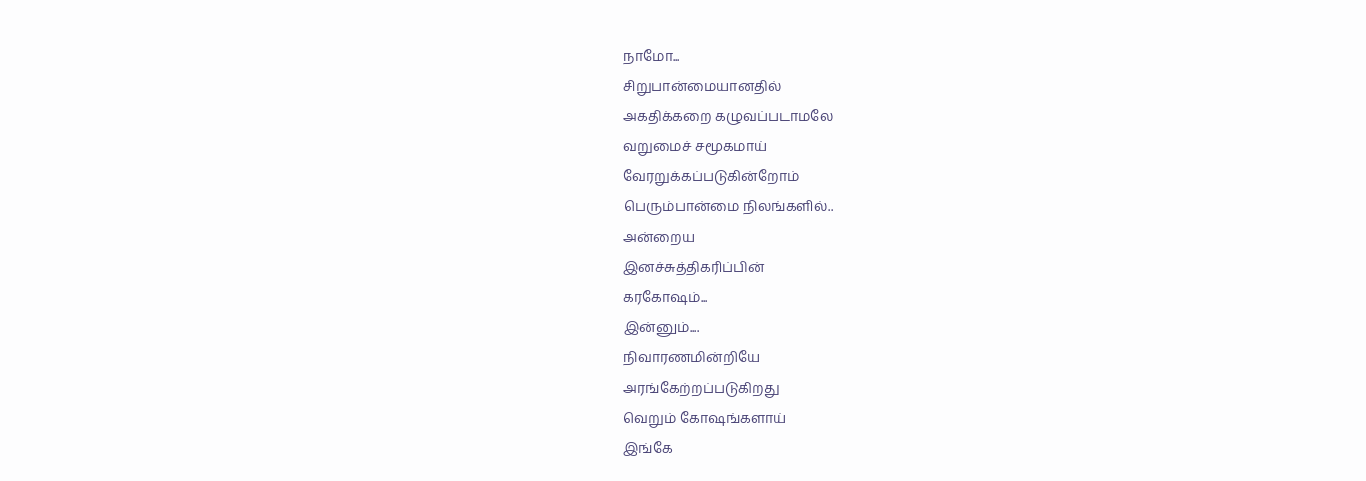நாமோ...
சிறுபான்மையானதில்
அகதிக்கறை கழுவப்படாமலே
வறுமைச் சமூகமாய்
வேரறுக்கப்படுகின்றோம்
பெரும்பான்மை நிலங்களில்..
அன்றைய
இனச்சுத்திகரிப்பின்
கரகோஷம்...
இன்னும்....
நிவாரணமின்றியே
அரங்கேற்றப்படுகிறது
வெறும் கோஷங்களாய்
இங்கே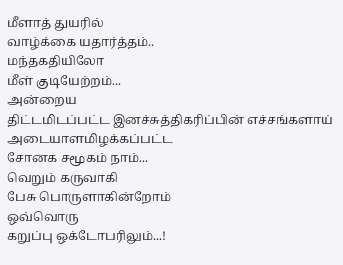மீளாத் துயரில்
வாழ்க்கை யதார்த்தம்..
மந்தகதியிலோ
மீள் குடியேற்றம்...
அன்றைய
திட்டமிடப்பட்ட இனச்சுத்திகரிப்பின் எச்சங்களாய்
அடையாளமிழக்கப்பட்ட
சோனக சமூகம் நாம்...
வெறும் கருவாகி
பேசு பொருளாகின்றோம்
ஒவ்வொரு
கறுப்பு ஒக்டோபரிலும்...!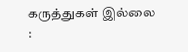கருத்துகள் இல்லை :